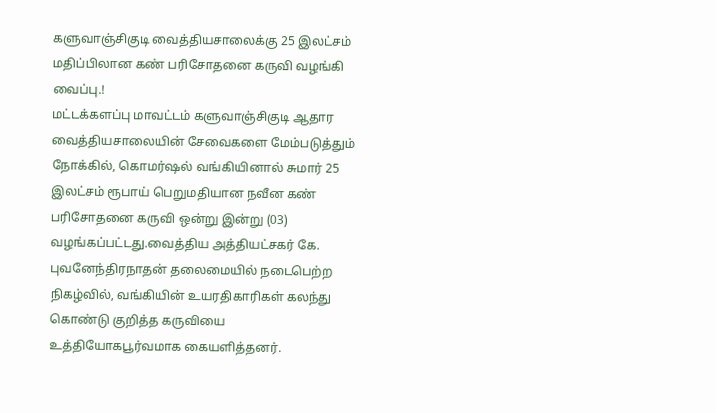களுவாஞ்சிகுடி வைத்தியசாலைக்கு 25 இலட்சம் மதிப்பிலான கண் பரிசோதனை கருவி வழங்கி வைப்பு.!
மட்டக்களப்பு மாவட்டம் களுவாஞ்சிகுடி ஆதார வைத்தியசாலையின் சேவைகளை மேம்படுத்தும் நோக்கில், கொமர்ஷல் வங்கியினால் சுமார் 25 இலட்சம் ரூபாய் பெறுமதியான நவீன கண் பரிசோதனை கருவி ஒன்று இன்று (03) வழங்கப்பட்டது.வைத்திய அத்தியட்சகர் கே. புவனேந்திரநாதன் தலைமையில் நடைபெற்ற நிகழ்வில், வங்கியின் உயரதிகாரிகள் கலந்து கொண்டு குறித்த கருவியை உத்தியோகபூர்வமாக கையளித்தனர்.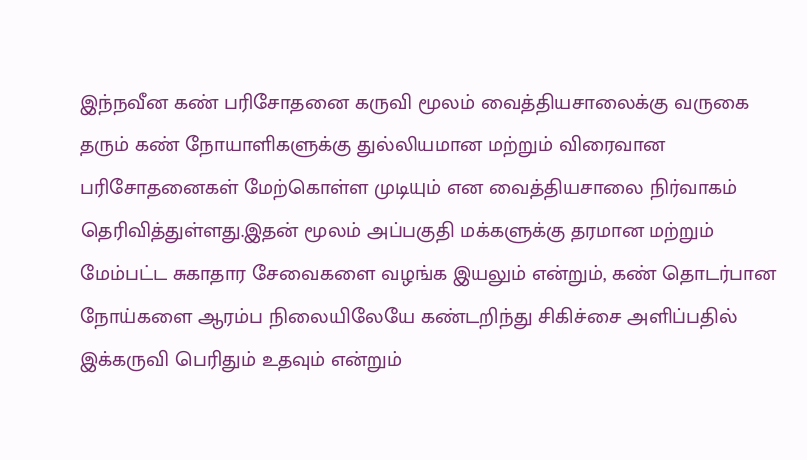இந்நவீன கண் பரிசோதனை கருவி மூலம் வைத்தியசாலைக்கு வருகை தரும் கண் நோயாளிகளுக்கு துல்லியமான மற்றும் விரைவான பரிசோதனைகள் மேற்கொள்ள முடியும் என வைத்தியசாலை நிர்வாகம் தெரிவித்துள்ளது.இதன் மூலம் அப்பகுதி மக்களுக்கு தரமான மற்றும் மேம்பட்ட சுகாதார சேவைகளை வழங்க இயலும் என்றும், கண் தொடர்பான நோய்களை ஆரம்ப நிலையிலேயே கண்டறிந்து சிகிச்சை அளிப்பதில் இக்கருவி பெரிதும் உதவும் என்றும்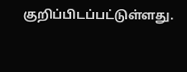குறிப்பிடப்பட்டுள்ளது.